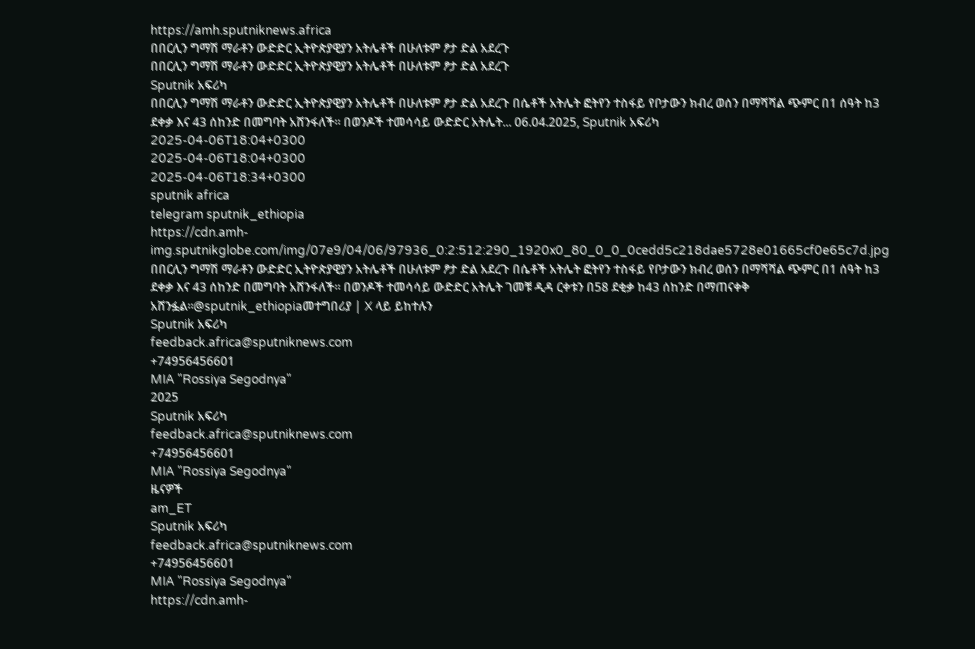https://amh.sputniknews.africa
በበርሊን ግማሽ ማራቶን ውድድር ኢትዮጵያዊያን አትሌቶች በሁለቱም ፆታ ድል አደረጉ
በበርሊን ግማሽ ማራቶን ውድድር ኢትዮጵያዊያን አትሌቶች በሁለቱም ፆታ ድል አደረጉ
Sputnik አፍሪካ
በበርሊን ግማሽ ማራቶን ውድድር ኢትዮጵያዊያን አትሌቶች በሁለቱም ፆታ ድል አደረጉ በሴቶች አትሌት ፎትየን ተስፋይ የቦታውን ክብረ ወሰን በማሻሻል ጭምር በ1 ሰዓት ከ3 ደቀቃ እና 43 ሰከንድ በመግባት አሸንፋለች። በወንዶች ተመሳሳይ ውድድር አትሌት... 06.04.2025, Sputnik አፍሪካ
2025-04-06T18:04+0300
2025-04-06T18:04+0300
2025-04-06T18:34+0300
sputnik africa
telegram sputnik_ethiopia
https://cdn.amh-img.sputnikglobe.com/img/07e9/04/06/97936_0:2:512:290_1920x0_80_0_0_0cedd5c218dae5728e01665cf0e65c7d.jpg
በበርሊን ግማሽ ማራቶን ውድድር ኢትዮጵያዊያን አትሌቶች በሁለቱም ፆታ ድል አደረጉ በሴቶች አትሌት ፎትየን ተስፋይ የቦታውን ክብረ ወሰን በማሻሻል ጭምር በ1 ሰዓት ከ3 ደቀቃ እና 43 ሰከንድ በመግባት አሸንፋለች። በወንዶች ተመሳሳይ ውድድር አትሌት ገመቹ ዲዳ ርቀቱን በ58 ደቂቃ ከ43 ሰከንድ በማጠናቀቅ አሸንፏል።@sputnik_ethiopiaመተግበሪያ | X ላይ ይከተሉን
Sputnik አፍሪካ
feedback.africa@sputniknews.com
+74956456601
MIA "Rossiya Segodnya"
2025
Sputnik አፍሪካ
feedback.africa@sputniknews.com
+74956456601
MIA "Rossiya Segodnya"
ዜናዎች
am_ET
Sputnik አፍሪካ
feedback.africa@sputniknews.com
+74956456601
MIA "Rossiya Segodnya"
https://cdn.amh-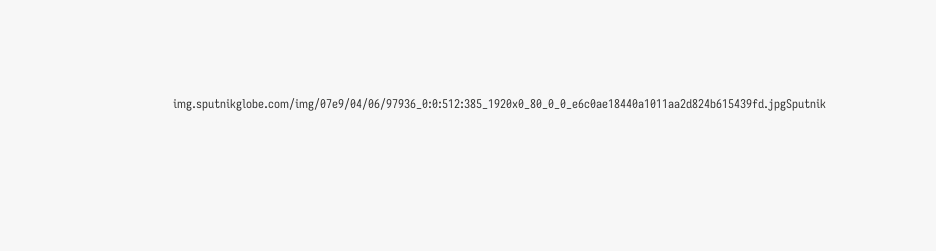img.sputnikglobe.com/img/07e9/04/06/97936_0:0:512:385_1920x0_80_0_0_e6c0ae18440a1011aa2d824b615439fd.jpgSputnik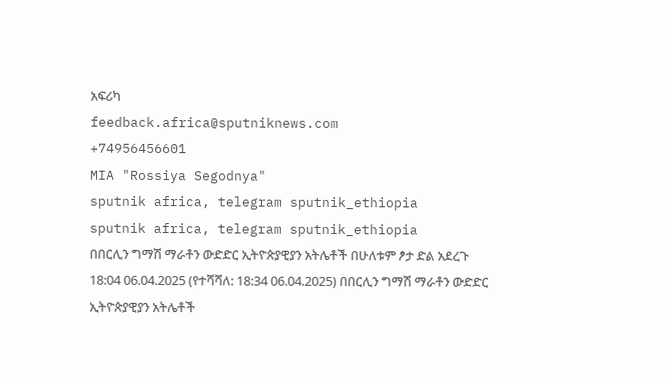አፍሪካ
feedback.africa@sputniknews.com
+74956456601
MIA "Rossiya Segodnya"
sputnik africa, telegram sputnik_ethiopia
sputnik africa, telegram sputnik_ethiopia
በበርሊን ግማሽ ማራቶን ውድድር ኢትዮጵያዊያን አትሌቶች በሁለቱም ፆታ ድል አደረጉ
18:04 06.04.2025 (የተሻሻለ: 18:34 06.04.2025) በበርሊን ግማሽ ማራቶን ውድድር ኢትዮጵያዊያን አትሌቶች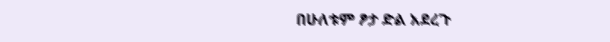በሁለቱም ፆታ ድል አደረጉ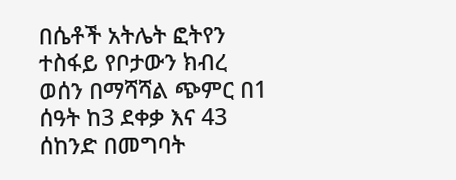በሴቶች አትሌት ፎትየን ተስፋይ የቦታውን ክብረ ወሰን በማሻሻል ጭምር በ1 ሰዓት ከ3 ደቀቃ እና 43 ሰከንድ በመግባት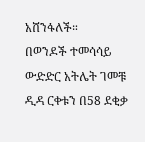አሸንፋለች።
በወንዶች ተመሳሳይ ውድድር አትሌት ገመቹ ዲዳ ርቀቱን በ58 ደቂቃ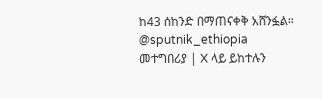ከ43 ሰከንድ በማጠናቀቅ አሸንፏል።
@sputnik_ethiopia
መተግበሪያ | X ላይ ይከተሉን